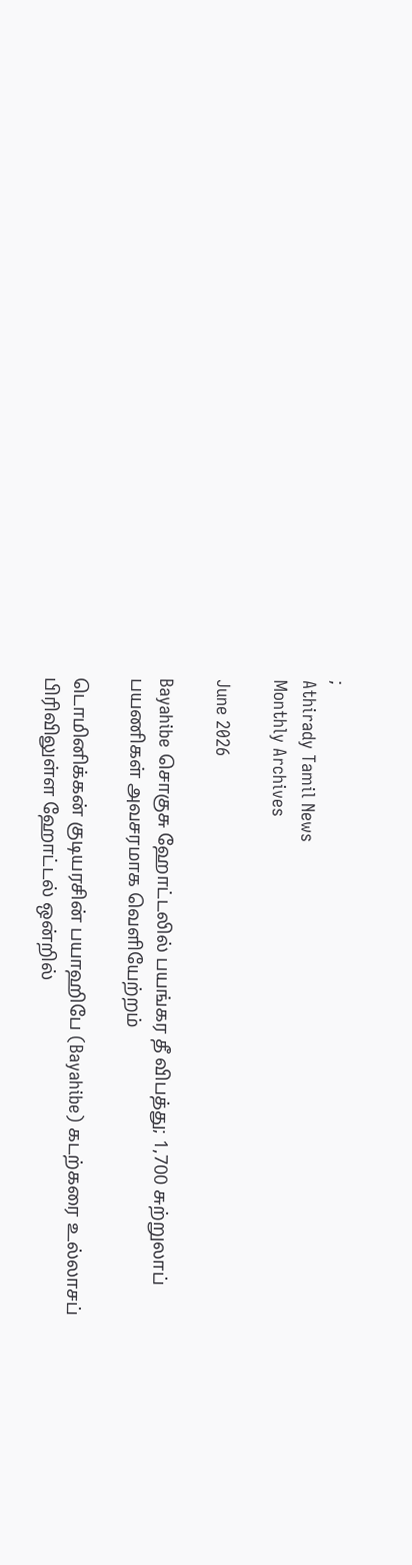;
Athirady Tamil News
Monthly Archives

June 2026

Bayahibe சொகுசு ஹோட்டலில் பயங்கர தீ விபத்து; 1,700 சுற்றுலாப் பயணிகள் அவசரமாக வெளியேற்றம்

டொமினிக்கன் குடியரசின் பயாஹிபே (Bayahibe) கடற்கரை உல்லாசப் பிரிவிலுள்ள ஹோட்டல் ஒன்றில்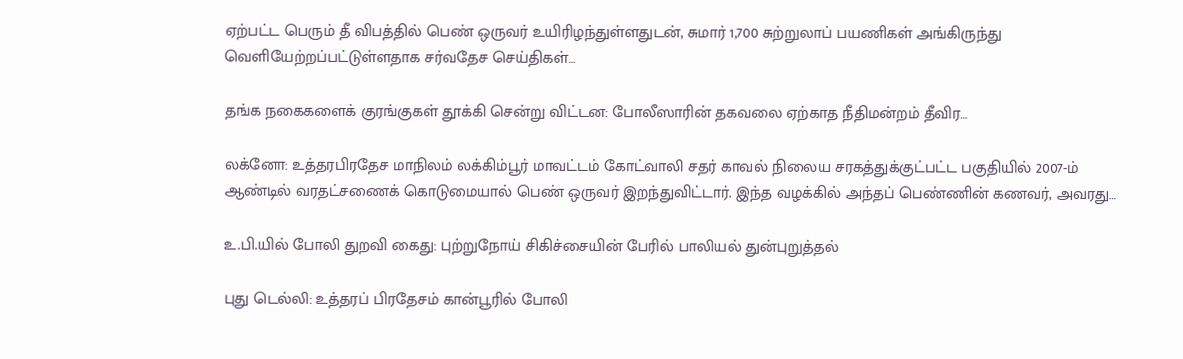ஏற்பட்ட பெரும் தீ விபத்தில் பெண் ஒருவர் உயிரிழந்துள்ளதுடன், சுமார் 1,700 சுற்றுலாப் பயணிகள் அங்கிருந்து வெளியேற்றப்பட்டுள்ளதாக சர்வதேச செய்திகள்…

தங்க நகைகளைக் குரங்குகள் தூக்கி சென்று விட்டன: போலீஸாரின் தகவலை ஏற்காத நீதிமன்றம் தீவிர…

லக்னோ: உத்தரபிரதேச மாநிலம் லக்கிம்பூர் மாவட்டம் கோட்வாலி சதர் காவல் நிலைய சரகத்துக்குட்பட்ட பகுதியில் 2007-ம் ஆண்டில் வரதட்சணைக் கொடுமையால் பெண் ஒருவர் இறந்துவிட்டார். இந்த வழக்கில் அந்தப் பெண்ணின் கணவர், அவரது…

உ.பி.யில் போலி துறவி கைது: புற்றுநோய் சிகிச்சையின் பேரில் பாலியல் துன்புறுத்தல்

புது டெல்லி: உத்தரப் பிரதேசம் கான்பூரில் போலி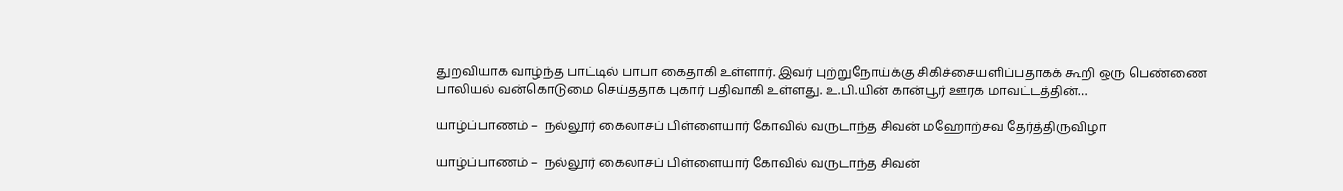துறவியாக வாழ்ந்த பாட்டில் பாபா கைதாகி உள்ளார். இவர் புற்றுநோய்க்கு சிகிச்சையளிப்பதாகக் கூறி ஒரு பெண்ணை பாலியல் வன்கொடுமை செய்ததாக புகார் பதிவாகி உள்ளது. உ.பி.யின் கான்பூர் ஊரக மாவட்டத்தின்…

யாழ்ப்பாணம் –  நல்லூர் கைலாசப் பிள்ளையார் கோவில் வருடாந்த சிவன் மஹோற்சவ தேர்த்திருவிழா

யாழ்ப்பாணம் –  நல்லூர் கைலாசப் பிள்ளையார் கோவில் வருடாந்த சிவன்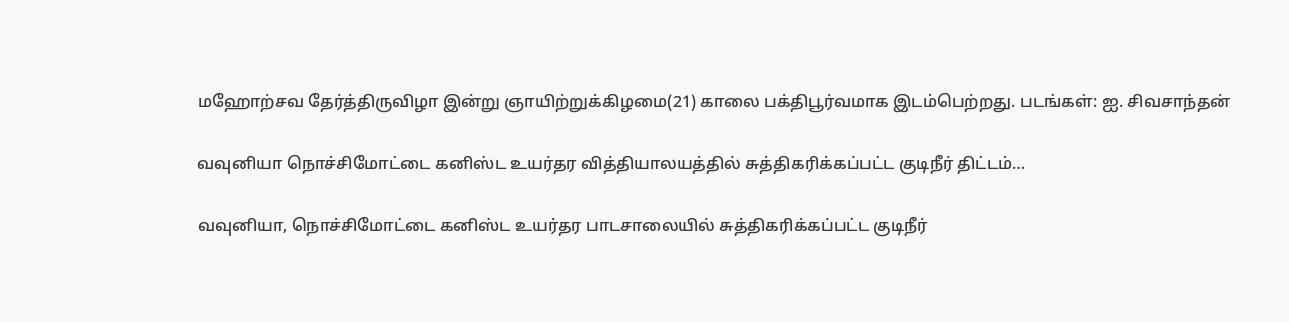மஹோற்சவ தேர்த்திருவிழா இன்று ஞாயிற்றுக்கிழமை(21) காலை பக்திபூர்வமாக இடம்பெற்றது. படங்கள்: ஐ. சிவசாந்தன்

வவுனியா நொச்சிமோட்டை கனிஸ்ட உயர்தர வித்தியாலயத்தில் சுத்திகரிக்கப்பட்ட குடிநீர் திட்டம்…

வவுனியா, நொச்சிமோட்டை கனிஸ்ட உயர்தர பாடசாலையில் சுத்திகரிக்கப்பட்ட குடிநீர்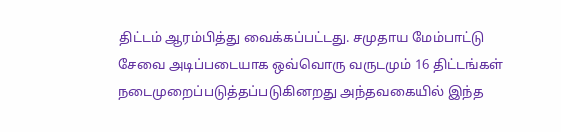திட்டம் ஆரம்பித்து வைக்கப்பட்டது. சமுதாய மேம்பாட்டு சேவை அடிப்படையாக ஒவ்வொரு வருடமும் 16 திட்டங்கள் நடைமுறைப்படுத்தப்படுகினறது அந்தவகையில் இந்த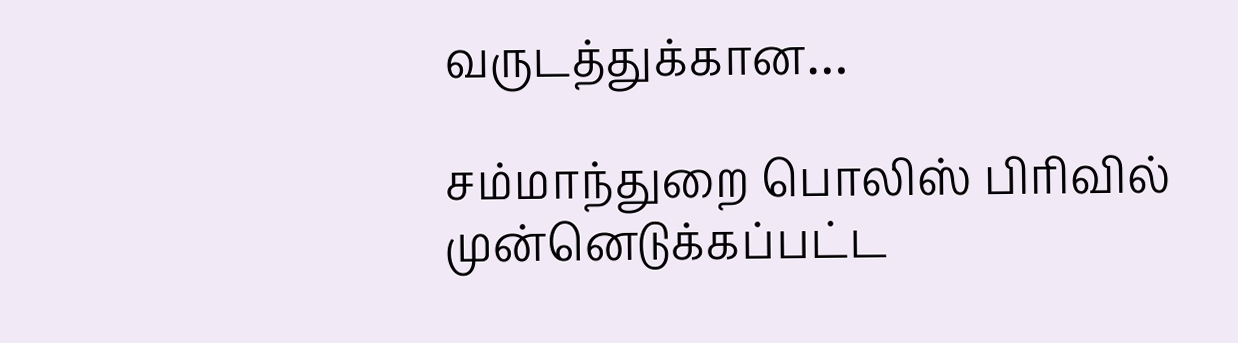வருடத்துக்கான…

சம்மாந்துறை பொலிஸ் பிரிவில் முன்னெடுக்கப்பட்ட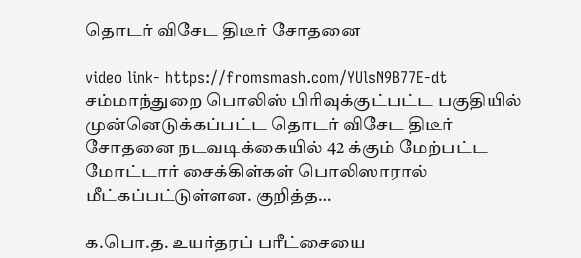தொடர் விசேட திடீர் சோதனை

video link- https://fromsmash.com/YUlsN9B77E-dt சம்மாந்துறை பொலிஸ் பிரிவுக்குட்பட்ட பகுதியில் முன்னெடுக்கப்பட்ட தொடர் விசேட திடீர் சோதனை நடவடிக்கையில் 42 க்கும் மேற்பட்ட மோட்டார் சைக்கிள்கள் பொலிஸாரால் மீட்கப்பட்டுள்ளன. குறித்த…

க.பொ.த. உயர்தரப் பரீட்சையை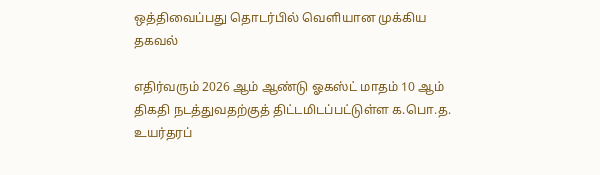ஒத்திவைப்பது தொடர்பில் வெளியான முக்கிய தகவல்

எதிர்வரும் 2026 ஆம் ஆண்டு ஓகஸ்ட் மாதம் 10 ஆம் திகதி நடத்துவதற்குத் திட்டமிடப்பட்டுள்ள க.பொ.த. உயர்தரப்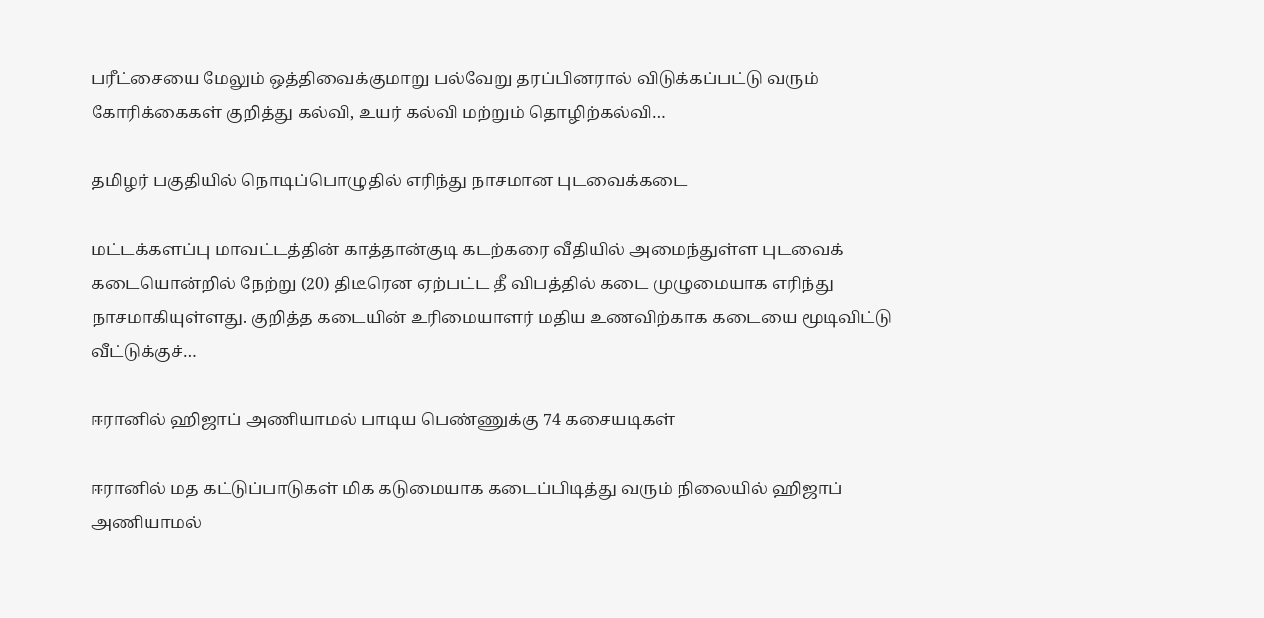பரீட்சையை மேலும் ஒத்திவைக்குமாறு பல்வேறு தரப்பினரால் விடுக்கப்பட்டு வரும் கோரிக்கைகள் குறித்து கல்வி, உயர் கல்வி மற்றும் தொழிற்கல்வி…

தமிழர் பகுதியில் நொடிப்பொழுதில் எரிந்து நாசமான புடவைக்கடை

மட்டக்களப்பு மாவட்டத்தின் காத்தான்குடி கடற்கரை வீதியில் அமைந்துள்ள புடவைக் கடையொன்றில் நேற்று (20) திடீரென ஏற்பட்ட தீ விபத்தில் கடை முழுமையாக எரிந்து நாசமாகியுள்ளது. குறித்த கடையின் உரிமையாளர் மதிய உணவிற்காக கடையை மூடிவிட்டு வீட்டுக்குச்…

ஈரானில் ஹிஜாப் அணியாமல் பாடிய பெண்ணுக்கு 74 கசையடிகள்

ஈரானில் மத கட்டுப்பாடுகள் மிக கடுமையாக கடைப்பிடித்து வரும் நிலையில் ஹிஜாப் அணியாமல்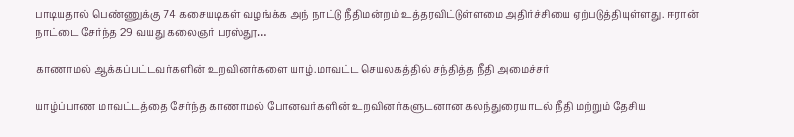பாடியதால் பெண்ணுக்கு 74 கசையடிகள் வழங்க்க அந் நாட்டு நீதிமன்றம் உத்தரவிட்டுள்ளமை அதிர்ச்சியை ஏற்படுத்தியுள்ளது. ஈரான் நாட்டை சேர்ந்த 29 வயது கலைஞர் பரஸ்தூ…

காணாமல் ஆக்கப்பட்டவர்களின் உறவினர்களை யாழ்.மாவட்ட செயலகத்தில் சந்தித்த நீதி அமைச்சர்

யாழ்ப்பாண மாவட்டத்தை சேர்ந்த காணாமல் போனவர்களின் உறவினர்களுடனான கலந்துரையாடல் நீதி மற்றும் தேசிய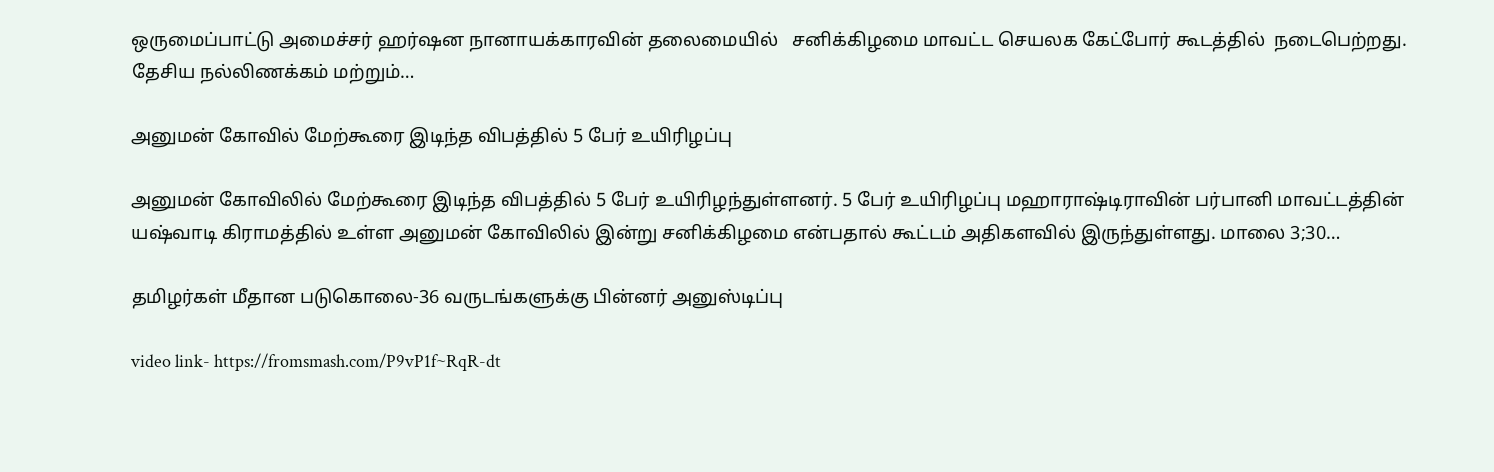ஒருமைப்பாட்டு அமைச்சர் ஹர்ஷன நானாயக்காரவின் தலைமையில்   சனிக்கிழமை மாவட்ட செயலக கேட்போர் கூடத்தில்  நடைபெற்றது. தேசிய நல்லிணக்கம் மற்றும்…

அனுமன் கோவில் மேற்கூரை இடிந்த விபத்தில் 5 பேர் உயிரிழப்பு

அனுமன் கோவிலில் மேற்கூரை இடிந்த விபத்தில் 5 பேர் உயிரிழந்துள்ளனர். 5 பேர் உயிரிழப்பு மஹாராஷ்டிராவின் பர்பானி மாவட்டத்தின் யஷ்வாடி கிராமத்தில் உள்ள அனுமன் கோவிலில் இன்று சனிக்கிழமை என்பதால் கூட்டம் அதிகளவில் இருந்துள்ளது. மாலை 3;30…

தமிழர்கள் மீதான படுகொலை-36 வருடங்களுக்கு பின்னர் அனுஸ்டிப்பு

video link- https://fromsmash.com/P9vP1f~RqR-dt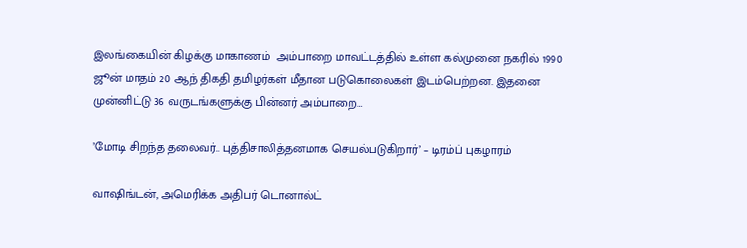இலங்கையின் கிழக்கு மாகாணம்  அம்பாறை மாவட்டத்தில் உள்ள கல்முனை நகரில் 1990 ஜூன் மாதம் 20 ஆந் திகதி தமிழர்கள் மீதான படுகொலைகள் இடம்பெற்றன. இதனை முன்னிட்டு 36 வருடங்களுக்கு பின்னர் அம்பாறை…

’மோடி சிறந்த தலைவர்.. புத்திசாலித்தனமாக செயல்படுகிறார்’ – டிரம்ப் புகழாரம்

வாஷிங்டன், அமெரிக்க அதிபர் டொனால்ட்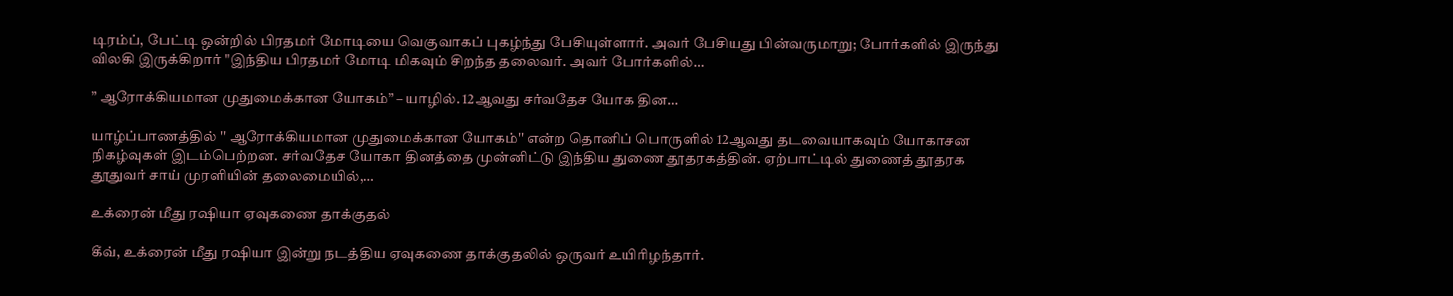டிரம்ப், பேட்டி ஒன்றில் பிரதமர் மோடியை வெகுவாகப் புகழ்ந்து பேசியுள்ளார். அவர் பேசியது பின்வருமாறு; போர்களில் இருந்து விலகி இருக்கிறார் "இந்திய பிரதமர் மோடி மிகவும் சிறந்த தலைவர். அவர் போர்களில்…

” ஆரோக்கியமான முதுமைக்கான யோகம்” – யாழில். 12ஆவது சர்வதேச யோக தின…

யாழ்ப்பாணத்தில் '' ஆரோக்கியமான முதுமைக்கான யோகம்'' என்ற தொனிப் பொருளில் 12ஆவது தடவையாகவும் யோகாசன நிகழ்வுகள் இடம்பெற்றன. சர்வதேச யோகா தினத்தை முன்னிட்டு இந்திய துணை தூதரகத்தின். ஏற்பாட்டில் துணைத் தூதரக தூதுவர் சாய் முரளியின் தலைமையில்,…

உக்ரைன் மீது ரஷியா ஏவுகணை தாக்குதல்

கீவ், உக்ரைன் மீது ரஷியா இன்று நடத்திய ஏவுகணை தாக்குதலில் ஒருவர் உயிரிழந்தார்.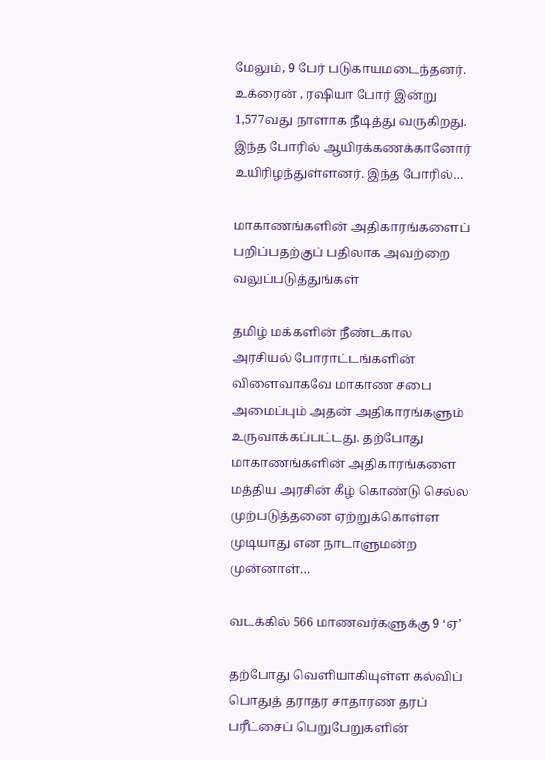மேலும், 9 பேர் படுகாயமடைந்தனர். உக்ரைன் , ரஷியா போர் இன்று 1,577வது நாளாக நீடித்து வருகிறது. இந்த போரில் ஆயிரக்கணக்கானோர் உயிரிழந்துள்ளனர். இந்த போரில்…

மாகாணங்களின் அதிகாரங்களைப் பறிப்பதற்குப் பதிலாக அவற்றை வலுப்படுத்துங்கள்

தமிழ் மக்களின் நீண்டகால அரசியல் போராட்டங்களின் விளைவாகவே மாகாண சபை அமைப்பும் அதன் அதிகாரங்களும் உருவாக்கப்பட்டது. தற்போது மாகாணங்களின் அதிகாரங்களை மத்திய அரசின் கீழ் கொண்டு செல்ல முற்படுத்தனை ஏற்றுக்கொள்ள முடியாது என நாடாளுமன்ற முன்னாள்…

வடக்கில் 566 மாணவர்களுக்கு 9 ‘ஏ’

தற்போது வெளியாகியுள்ள கல்விப் பொதுத் தராதர சாதாரண தரப் பரீட்சைப் பெறுபேறுகளின்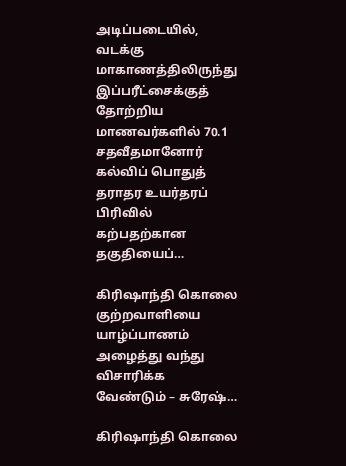அடிப்படையில், வடக்கு மாகாணத்திலிருந்து இப்பரீட்சைக்குத் தோற்றிய மாணவர்களில் 70.1 சதவீதமானோர் கல்விப் பொதுத் தராதர உயர்தரப் பிரிவில் கற்பதற்கான தகுதியைப்…

கிரிஷாந்தி கொலை குற்றவாளியை யாழ்ப்பாணம் அழைத்து வந்து விசாரிக்க வேண்டும் – சுரேஷ்…

கிரிஷாந்தி கொலை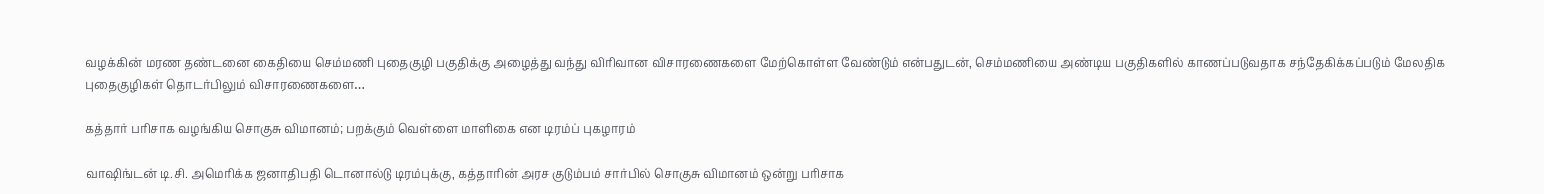வழக்கின் மரண தண்டனை கைதியை செம்மணி புதைகுழி பகுதிக்கு அழைத்து வந்து விரிவான விசாரணைகளை மேற்கொள்ள வேண்டும் என்பதுடன், செம்மணியை அண்டிய பகுதிகளில் காணப்படுவதாக சந்தேகிக்கப்படும் மேலதிக புதைகுழிகள் தொடர்பிலும் விசாரணைகளை…

கத்தார் பரிசாக வழங்கிய சொகுசு விமானம்; பறக்கும் வெள்ளை மாளிகை என டிரம்ப் புகழாரம்

வாஷிங்டன் டி.சி. அமெரிக்க ஜனாதிபதி டொனால்டு டிரம்புக்கு, கத்தாரின் அரச குடும்பம் சார்பில் சொகுசு விமானம் ஒன்று பரிசாக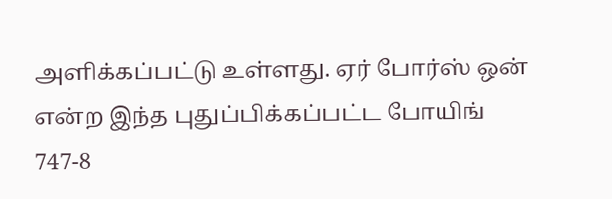அளிக்கப்பட்டு உள்ளது. ஏர் போர்ஸ் ஒன் என்ற இந்த புதுப்பிக்கப்பட்ட போயிங் 747-8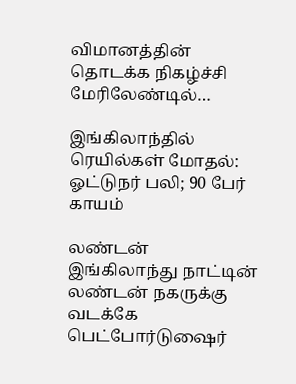விமானத்தின் தொடக்க நிகழ்ச்சி மேரிலேண்டில்…

இங்கிலாந்தில் ரெயில்கள் மோதல்: ஓட்டுநர் பலி; 90 பேர் காயம்

லண்டன் இங்கிலாந்து நாட்டின் லண்டன் நகருக்கு வடக்கே பெட்போர்டுஷைர்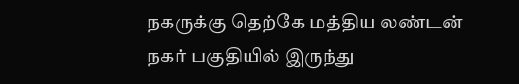நகருக்கு தெற்கே மத்திய லண்டன் நகர் பகுதியில் இருந்து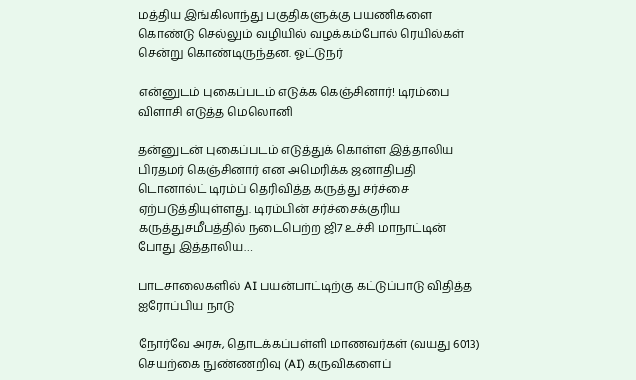மத்திய இங்கிலாந்து பகுதிகளுக்கு பயணிகளை கொண்டு செல்லும் வழியில் வழக்கம்போல் ரெயில்கள் சென்று கொண்டிருந்தன. ஓட்டுநர்

என்னுடம் புகைப்படம் எடுக்க கெஞ்சினார்! டிரம்பை விளாசி எடுத்த மெலொனி

தன்னுடன் புகைப்படம் எடுத்துக் கொள்ள இத்தாலிய பிரதமர் கெஞ்சினார் என அமெரிக்க ஜனாதிபதி டொனால்ட் டிரம்ப் தெரிவித்த கருத்து சர்ச்சை ஏற்படுத்தியுள்ளது. டிரம்பின் சர்ச்சைக்குரிய கருத்துசமீபத்தில் நடைபெற்ற ஜி7 உச்சி மாநாட்டின் போது இத்தாலிய…

பாடசாலைகளில் AI பயன்பாட்டிற்கு கட்டுப்பாடு விதித்த ஐரோப்பிய நாடு

நோர்வே அரசு, தொடக்கப்பள்ளி மாணவர்கள் (வயது 6013) செயற்கை நுண்ணறிவு (AI) கருவிகளைப்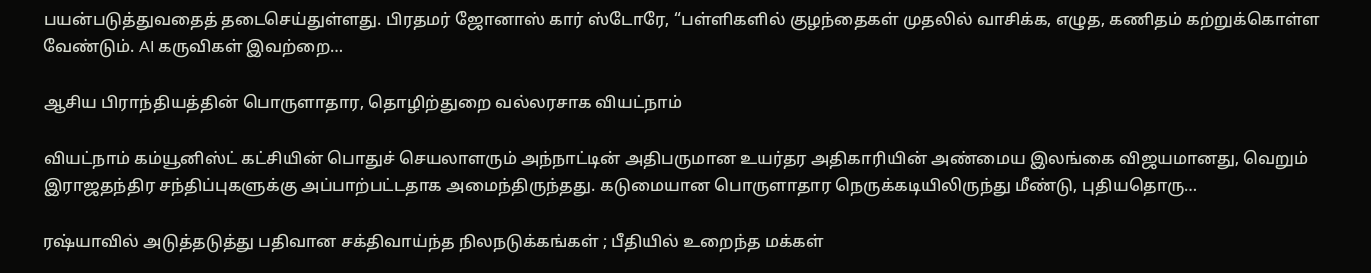பயன்படுத்துவதைத் தடைசெய்துள்ளது. பிரதமர் ஜோனாஸ் கார் ஸ்டோரே, “பள்ளிகளில் குழந்தைகள் முதலில் வாசிக்க, எழுத, கணிதம் கற்றுக்கொள்ள வேண்டும். AI கருவிகள் இவற்றை…

ஆசிய பிராந்தியத்தின் பொருளாதார, தொழிற்துறை வல்லரசாக வியட்நாம்

வியட்நாம் கம்யூனிஸ்ட் கட்சியின் பொதுச் செயலாளரும் அந்நாட்டின் அதிபருமான உயர்தர அதிகாரியின் அண்மைய இலங்கை விஜயமானது, வெறும் இராஜதந்திர சந்திப்புகளுக்கு அப்பாற்பட்டதாக அமைந்திருந்தது. கடுமையான பொருளாதார நெருக்கடியிலிருந்து மீண்டு, புதியதொரு…

ரஷ்யாவில் அடுத்தடுத்து பதிவான சக்திவாய்ந்த நிலநடுக்கங்கள் ; பீதியில் உறைந்த மக்கள்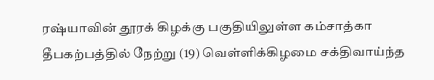ரஷ்யாவின் தூரக் கிழக்கு பகுதியிலுள்ள கம்சாத்கா தீபகற்பத்தில் நேற்று (19) வெள்ளிக்கிழமை சக்திவாய்ந்த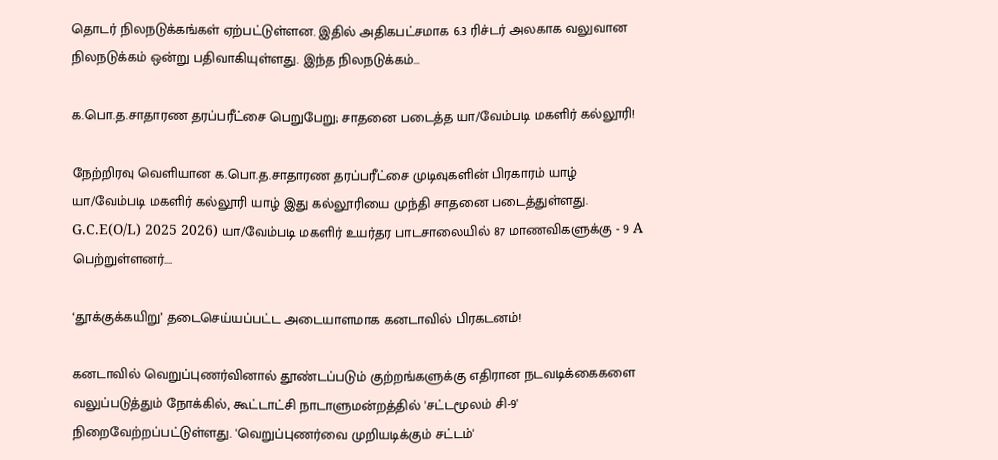தொடர் நிலநடுக்கங்கள் ஏற்பட்டுள்ளன. இதில் அதிகபட்சமாக 6.3 ரிச்டர் அலகாக வலுவான நிலநடுக்கம் ஒன்று பதிவாகியுள்ளது. இந்த நிலநடுக்கம்…

க.பொ.த.சாதாரண தரப்பரீட்சை பெறுபேறு; சாதனை படைத்த யா/வேம்படி மகளிர் கல்லூரி!

நேற்றிரவு வெளியான க.பொ.த.சாதாரண தரப்பரீட்சை முடிவுகளின் பிரகாரம் யாழ் யா/வேம்படி மகளிர் கல்லூரி யாழ் இது கல்லூரியை முந்தி சாதனை படைத்துள்ளது. G.C.E(O/L) 2025 2026) யா/வேம்படி மகளிர் உயர்தர பாடசாலையில் 87 மாணவிகளுக்கு - 9 A பெற்றுள்ளனர்.…

‘தூக்குக்கயிறு’ தடைசெய்யப்பட்ட அடையாளமாக கனடாவில் பிரகடனம்!

கனடாவில் வெறுப்புணர்வினால் தூண்டப்படும் குற்றங்களுக்கு எதிரான நடவடிக்கைகளை வலுப்படுத்தும் நோக்கில், கூட்டாட்சி நாடாளுமன்றத்தில் 'சட்டமூலம் சி-9' நிறைவேற்றப்பட்டுள்ளது. 'வெறுப்புணர்வை முறியடிக்கும் சட்டம்'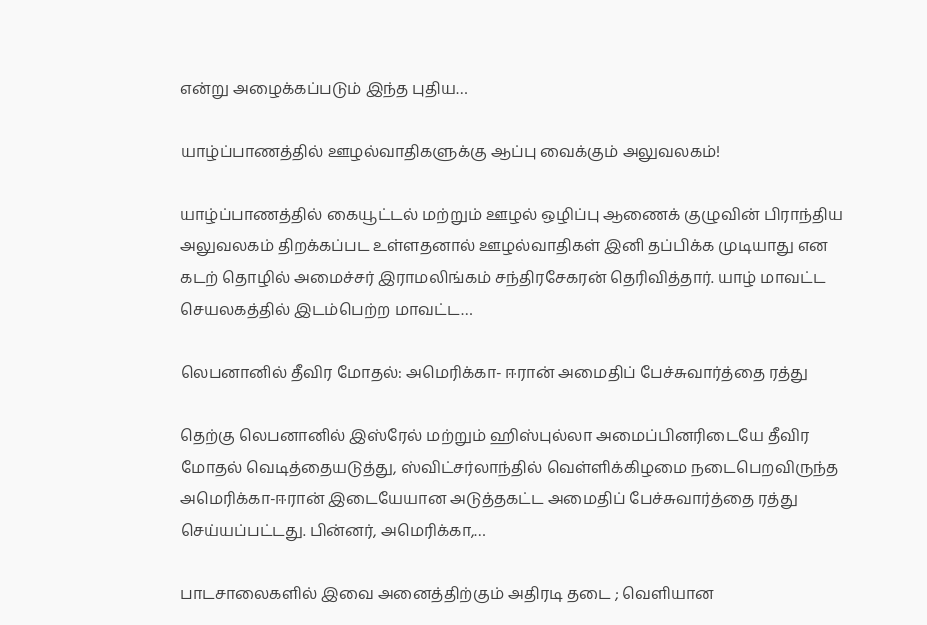என்று அழைக்கப்படும் இந்த புதிய…

யாழ்ப்பாணத்தில் ஊழல்வாதிகளுக்கு ஆப்பு வைக்கும் அலுவலகம்!

யாழ்ப்பாணத்தில் கையூட்டல் மற்றும் ஊழல் ஒழிப்பு ஆணைக் குழுவின் பிராந்திய அலுவலகம் திறக்கப்பட உள்ளதனால் ஊழல்வாதிகள் இனி தப்பிக்க முடியாது என கடற் தொழில் அமைச்சர் இராமலிங்கம் சந்திரசேகரன் தெரிவித்தார். யாழ் மாவட்ட செயலகத்தில் இடம்பெற்ற மாவட்ட…

லெபனானில் தீவிர மோதல்: அமெரிக்கா- ஈரான் அமைதிப் பேச்சுவார்த்தை ரத்து

தெற்கு லெபனானில் இஸ்ரேல் மற்றும் ஹிஸ்புல்லா அமைப்பினரிடையே தீவிர மோதல் வெடித்தையடுத்து, ஸ்விட்சர்லாந்தில் வெள்ளிக்கிழமை நடைபெறவிருந்த அமெரிக்கா-ஈரான் இடையேயான அடுத்தகட்ட அமைதிப் பேச்சுவார்த்தை ரத்து செய்யப்பட்டது. பின்னர், அமெரிக்கா,…

பாடசாலைகளில் இவை அனைத்திற்கும் அதிரடி தடை ; வெளியான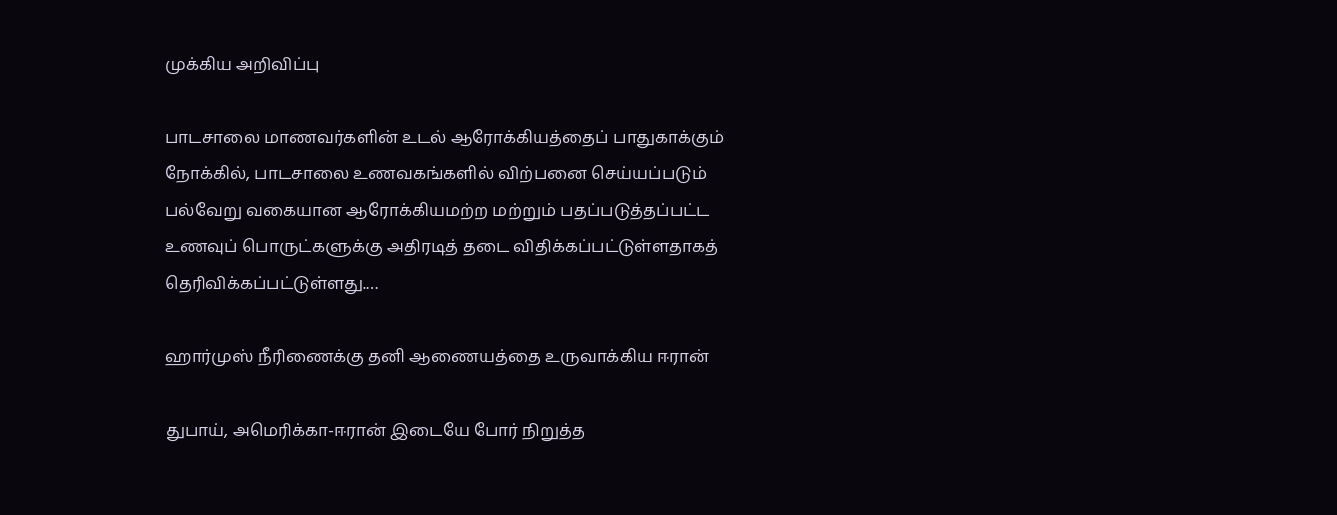முக்கிய அறிவிப்பு

பாடசாலை மாணவர்களின் உடல் ஆரோக்கியத்தைப் பாதுகாக்கும் நோக்கில், பாடசாலை உணவகங்களில் விற்பனை செய்யப்படும் பல்வேறு வகையான ஆரோக்கியமற்ற மற்றும் பதப்படுத்தப்பட்ட உணவுப் பொருட்களுக்கு அதிரடித் தடை விதிக்கப்பட்டுள்ளதாகத் தெரிவிக்கப்பட்டுள்ளது.…

ஹார்முஸ் நீரிணைக்கு தனி ஆணையத்தை உருவாக்கிய ஈரான்

துபாய், அமெரிக்கா-ஈரான் இடையே போர் நிறுத்த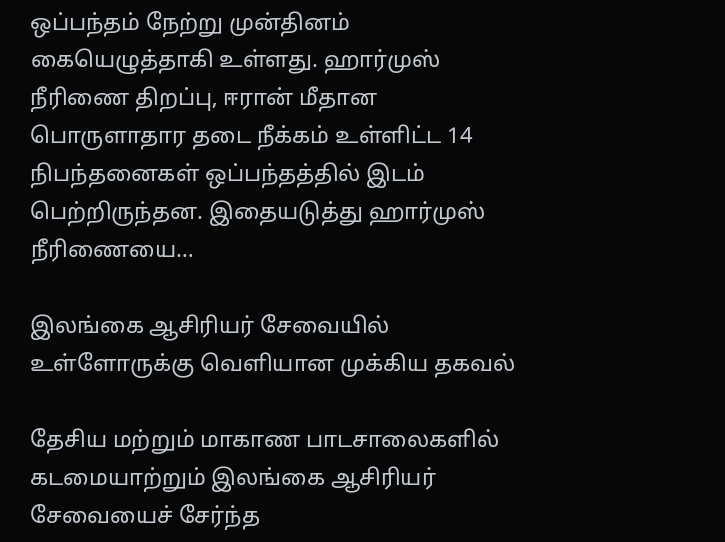ஒப்பந்தம் நேற்று முன்தினம் கையெழுத்தாகி உள்ளது. ஹார்முஸ் நீரிணை திறப்பு, ஈரான் மீதான பொருளாதார தடை நீக்கம் உள்ளிட்ட 14 நிபந்தனைகள் ஒப்பந்தத்தில் இடம் பெற்றிருந்தன. இதையடுத்து ஹார்முஸ் நீரிணையை…

இலங்கை ஆசிரியர் சேவையில் உள்ளோருக்கு வெளியான முக்கிய தகவல்

தேசிய மற்றும் மாகாண பாடசாலைகளில் கடமையாற்றும் இலங்கை ஆசிரியர் சேவையைச் சேர்ந்த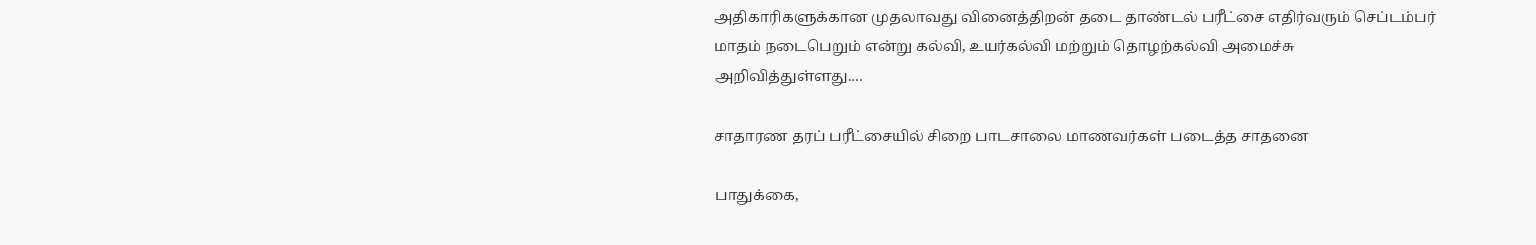அதிகாரிகளுக்கான முதலாவது வினைத்திறன் தடை தாண்டல் பரீட்சை எதிர்வரும் செப்டம்பர் மாதம் நடைபெறும் என்று கல்வி, உயர்கல்வி மற்றும் தொழற்கல்வி அமைச்சு அறிவித்துள்ளது.…

சாதாரண தரப் பரீட்சையில் சிறை பாடசாலை மாணவர்கள் படைத்த சாதனை

பாதுக்கை,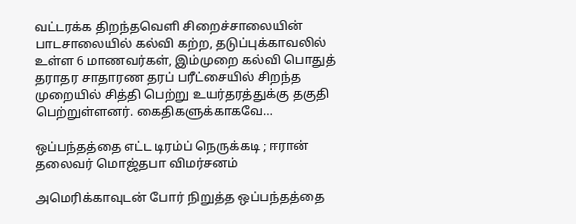வட்டரக்க திறந்தவெளி சிறைச்சாலையின் பாடசாலையில் கல்வி கற்ற, தடுப்புக்காவலில் உள்ள 6 மாணவர்கள், இம்முறை கல்வி பொதுத் தராதர சாதாரண தரப் பரீட்சையில் சிறந்த முறையில் சித்தி பெற்று உயர்தரத்துக்கு தகுதி பெற்றுள்ளனர். கைதிகளுக்காகவே…

ஒப்பந்தத்தை எட்ட டிரம்ப் நெருக்கடி ; ஈரான் தலைவர் மொஜ்தபா விமர்சனம்

அமெரிக்காவுடன் போர் நிறுத்த ஒப்பந்தத்தை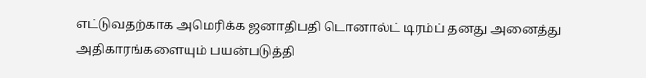எட்டுவதற்காக அமெரிக்க ஜனாதிபதி டொனால்ட் டிரம்ப் தனது அனைத்து அதிகாரங்களையும் பயன்படுத்தி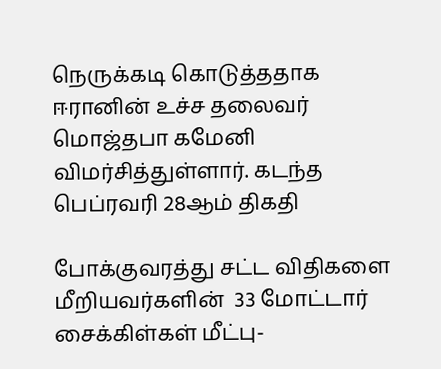நெருக்கடி கொடுத்ததாக ஈரானின் உச்ச தலைவர் மொஜ்தபா கமேனி விமர்சித்துள்ளார். கடந்த பெப்ரவரி 28ஆம் திகதி

போக்குவரத்து சட்ட விதிகளை மீறியவர்களின்  33 மோட்டார் சைக்கிள்கள் மீட்பு-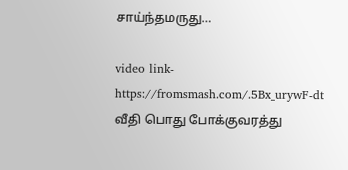சாய்ந்தமருது…

video link- https://fromsmash.com/.5Bx_urywF-dt வீதி பொது போக்குவரத்து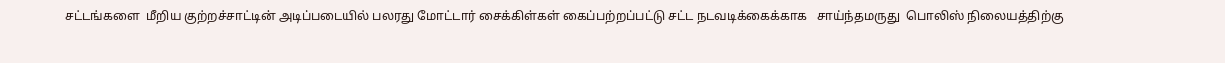சட்டங்களை  மீறிய குற்றச்சாட்டின் அடிப்படையில் பலரது மோட்டார் சைக்கிள்கள் கைப்பற்றப்பட்டு சட்ட நடவடிக்கைக்காக   சாய்ந்தமருது  பொலிஸ் நிலையத்திற்கு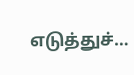எடுத்துச்…